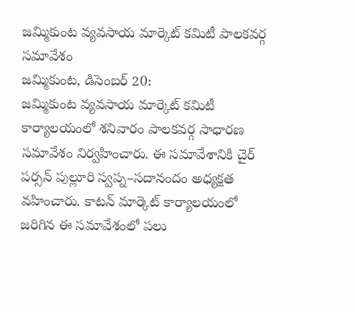జమ్మికుంట వ్యవసాయ మార్కెట్ కమిటీ పాలకవర్గ సమావేశం
జమ్మికుంట, డిసెంబర్ 20:
జమ్మికుంట వ్యవసాయ మార్కెట్ కమిటీ కార్యాలయంలో శనివారం పాలకవర్గ సాధారణ సమావేశం నిర్వహించారు. ఈ సమావేశానికి చైర్ పర్సన్ పుల్లూరి స్వప్న–సదానందం అధ్యక్షత వహించారు. కాటన్ మార్కెట్ కార్యాలయంలో జరిగిన ఈ సమావేశంలో పలు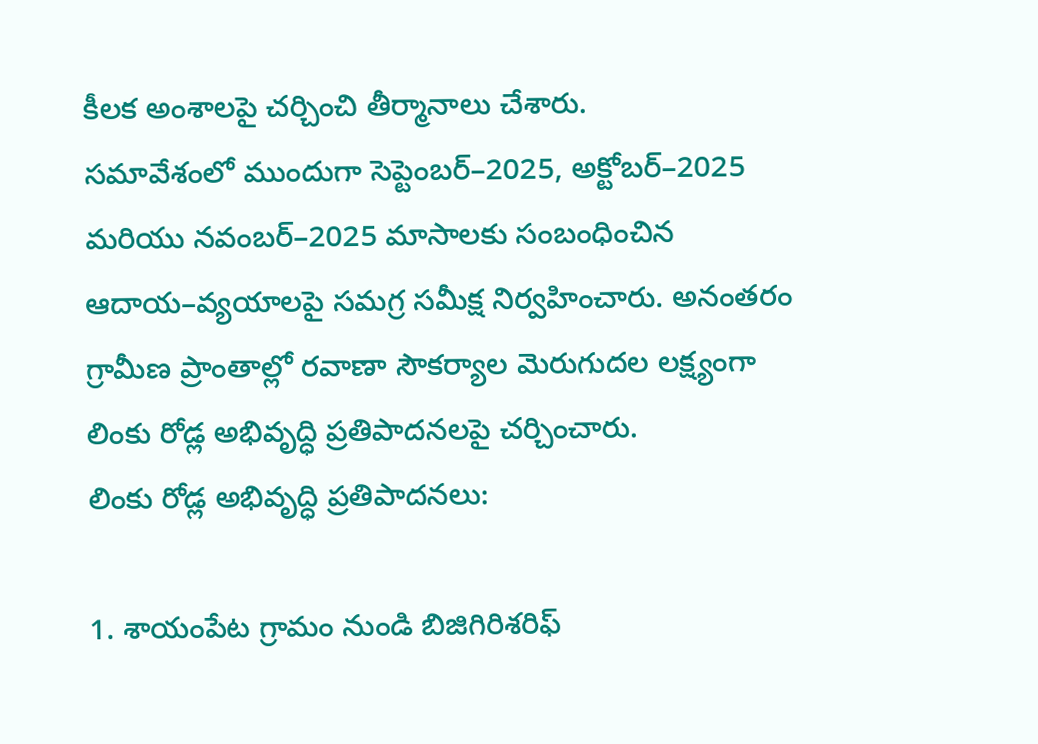కీలక అంశాలపై చర్చించి తీర్మానాలు చేశారు.
సమావేశంలో ముందుగా సెప్టెంబర్–2025, అక్టోబర్–2025 మరియు నవంబర్–2025 మాసాలకు సంబంధించిన ఆదాయ–వ్యయాలపై సమగ్ర సమీక్ష నిర్వహించారు. అనంతరం గ్రామీణ ప్రాంతాల్లో రవాణా సౌకర్యాల మెరుగుదల లక్ష్యంగా లింకు రోడ్ల అభివృద్ధి ప్రతిపాదనలపై చర్చించారు.
లింకు రోడ్ల అభివృద్ధి ప్రతిపాదనలు:

1. శాయంపేట గ్రామం నుండి బిజిగిరిశరిఫ్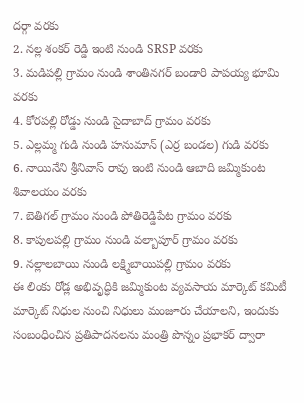దర్గా వరకు
2. నల్ల శంకర్ రెడ్డి ఇంటి నుండి SRSP వరకు
3. మడిపల్లి గ్రామం నుండి శాంతినగర్ బండారి పాపయ్య భూమి వరకు
4. కోరపల్లి రోడ్డు నుండి సైదాబాద్ గ్రామం వరకు
5. ఎల్లమ్మ గుడి నుండి హనుమాన్ (ఎర్ర బండల) గుడి వరకు
6. నాయినేని శ్రీనివాస్ రావు ఇంటి నుండి ఆబాది జమ్మికుంట శివాలయం వరకు
7. బెతిగల్ గ్రామం నుండి పోతిరెడ్డిపేట గ్రామం వరకు
8. కాపులపల్లి గ్రామం నుండి వల్బాపూర్ గ్రామం వరకు
9. నల్లాలబాయి నుండి లక్ష్మిబాయిపల్లి గ్రామం వరకు
ఈ లింకు రోడ్ల అభివృద్ధికి జమ్మికుంట వ్యవసాయ మార్కెట్ కమిటీ మార్కెట్ నిధుల నుంచి నిధులు మంజూరు చేయాలని, ఇందుకు సంబంధించిన ప్రతిపాదనలను మంత్రి పొన్నం ప్రభాకర్ ద్వారా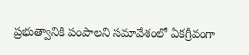ప్రభుత్వానికి పంపాలని సమావేశంలో ఏకగ్రీవంగా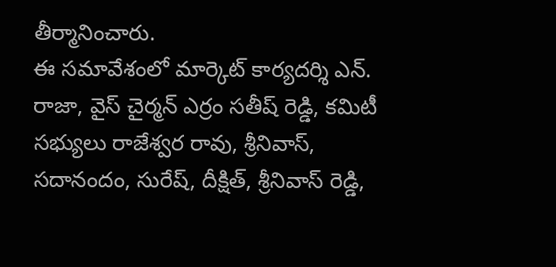తీర్మానించారు.
ఈ సమావేశంలో మార్కెట్ కార్యదర్శి ఎన్. రాజా, వైస్ చైర్మన్ ఎర్రం సతీష్ రెడ్డి, కమిటీ సభ్యులు రాజేశ్వర రావు, శ్రీనివాస్, సదానందం, సురేష్, దీక్షిత్, శ్రీనివాస్ రెడ్డి,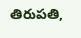తిరుపతి,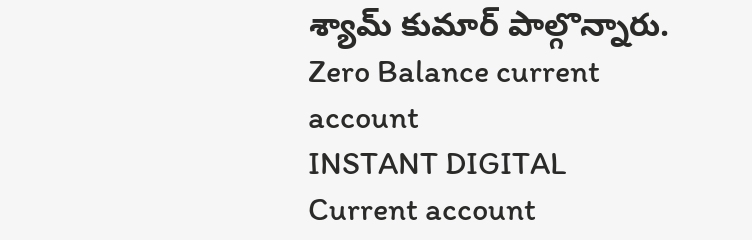శ్యామ్ కుమార్ పాల్గొన్నారు.
Zero Balance current account
INSTANT DIGITAL
Current account